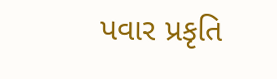પવાર પ્રકૃતિ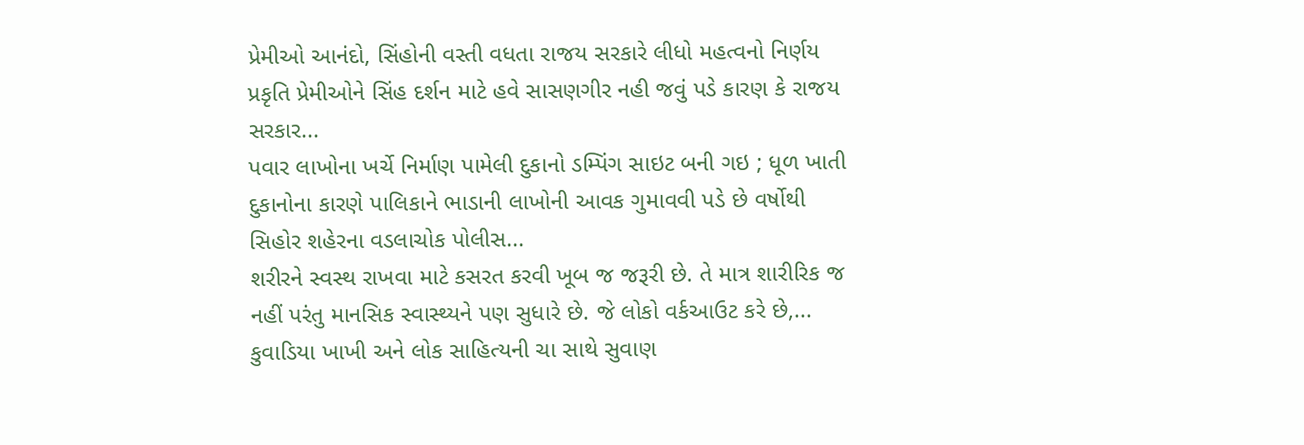પ્રેમીઓ આનંદો, સિંહોની વસ્તી વધતા રાજય સરકારે લીધો મહત્વનો નિર્ણય પ્રકૃતિ પ્રેમીઓને સિંહ દર્શન માટે હવે સાસણગીર નહી જવું પડે કારણ કે રાજય સરકાર...
પવાર લાખોના ખર્ચે નિર્માણ પામેલી દુકાનો ડમ્પિંગ સાઇટ બની ગઇ ; ધૂળ ખાતી દુકાનોના કારણે પાલિકાને ભાડાની લાખોની આવક ગુમાવવી પડે છે વર્ષોથી સિહોર શહેરના વડલાચોક પોલીસ...
શરીરને સ્વસ્થ રાખવા માટે કસરત કરવી ખૂબ જ જરૂરી છે. તે માત્ર શારીરિક જ નહીં પરંતુ માનસિક સ્વાસ્થ્યને પણ સુધારે છે. જે લોકો વર્કઆઉટ કરે છે,...
કુવાડિયા ખાખી અને લોક સાહિત્યની ચા સાથે સુવાણ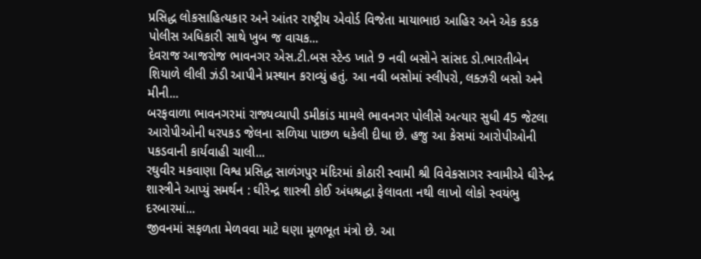પ્રસિદ્ધ લોકસાહિત્યકાર અને આંતર રાષ્ટ્રીય એવોર્ડ વિજેતા માયાભાઇ આહિર અને એક કડક પોલીસ અધિકારી સાથે ખુબ જ વાચક...
દેવરાજ આજરોજ ભાવનગર એસ.ટી.બસ સ્ટેન્ડ ખાતે 9 નવી બસોને સાંસદ ડો.ભારતીબેન શિયાળે લીલી ઝંડી આપીને પ્રસ્થાન કરાવ્યું હતું. આ નવી બસોમાં સ્લીપરો, લક્ઝરી બસો અને મીની...
બરફવાળા ભાવનગરમાં રાજ્યવ્યાપી ડમીકાંડ મામલે ભાવનગર પોલીસે અત્યાર સુધી 45 જેટલા આરોપીઓની ધરપકડ જેલના સળિયા પાછળ ધકેલી દીધા છે. હજુ આ કેસમાં આરોપીઓની પકડવાની કાર્યવાહી ચાલી...
રઘુવીર મકવાણા વિશ્વ પ્રસિદ્ધ સાળંગપુર મંદિરમાં કોઠારી સ્વામી શ્રી વિવેકસાગર સ્વામીએ ઘીરેન્દ્ર શાસ્ત્રીને આપ્યું સમર્થન : ઘીરેન્દ્ર શાસ્ત્રી કોઈ અંધશ્રદ્ધા ફેલાવતા નથી લાખો લોકો સ્વયંભુ દરબારમાં...
જીવનમાં સફળતા મેળવવા માટે ઘણા મૂળભૂત મંત્રો છે. આ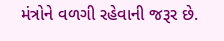મંત્રોને વળગી રહેવાની જરૂર છે.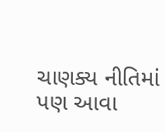ચાણક્ય નીતિમાં પણ આવા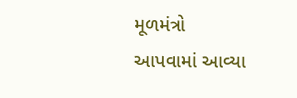મૂળમંત્રો આપવામાં આવ્યા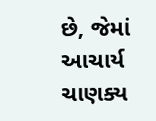છે, જેમાં આચાર્ય ચાણક્ય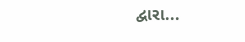દ્વારા...